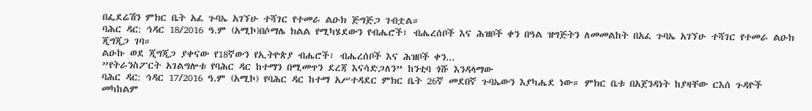በፌደሬሽን ምክር ቤት አፈ ጉባኤ አገኘሁ ተሻገር የተመራ ልዑክ ጅግጅጋ ገብቷል።
ባሕር ዳር: ኅዳር 18/2016 ዓ.ም (አሚኮ)በሶማሌ ክልል የሚካሄደውን የብሔሮች፣ ብሔረሰቦች እና ሕዝቦች ቀን በዓል ዝግጅትን ለመመልከት በአፈ ጉባኤ አገኘሁ ተሻገር የተመራ ልዑክ ጂግጂጋ ገባ።
ልዑኩ ወደ ጂግጂጋ ያቀናው የ18ኛውን የኢትዮጵያ ብሔሮች፣ ብሔረሰቦች እና ሕዝቦች ቀን...
”የትራንስፖርት አገልግሎቱ የባሕር ዳር ከተማን በሚመጥን ደረጃ እናሳድጋለን” ከንቲባ ጎሹ እንዳላማው
ባሕር ዳር: ኅዳር 17/2016 ዓ.ም (አሚኮ) የባሕር ዳር ከተማ አሥተዳደር ምክር ቤት 26ኛ መደበኛ ጉባኤውን እያካሔደ ነው። ምክር ቤቱ በአጀንዳነት ከያዛቸው ርእሰ ጉዳዮች መካከልም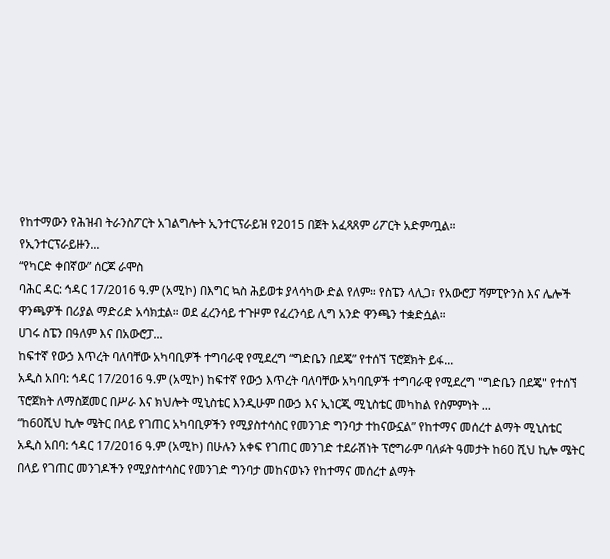የከተማውን የሕዝብ ትራንስፖርት አገልግሎት ኢንተርፕራይዝ የ2015 በጀት አፈጻጸም ሪፖርት አድምጧል።
የኢንተርፕራይዙን...
“የካርድ ቀበኛው” ሰርጆ ራሞስ
ባሕር ዳር: ኅዳር 17/2016 ዓ.ም (አሚኮ) በእግር ኳስ ሕይወቱ ያላሳካው ድል የለም። የስፔን ላሊጋ፣ የአውሮፓ ሻምፒዮንስ እና ሌሎች ዋንጫዎች በሪያል ማድሪድ አሳክቷል። ወደ ፈረንሳይ ተጉዞም የፈረንሳይ ሊግ አንድ ዋንጫን ተቋድሷል።
ሀገሩ ስፔን በዓለም እና በአውሮፓ...
ከፍተኛ የውኃ እጥረት ባለባቸው አካባቢዎች ተግባራዊ የሚደረግ “ግድቤን በደጄ” የተሰኘ ፕሮጀክት ይፋ...
አዲስ አበባ: ኅዳር 17/2016 ዓ.ም (አሚኮ) ከፍተኛ የውኃ እጥረት ባለባቸው አካባቢዎች ተግባራዊ የሚደረግ "ግድቤን በደጄ" የተሰኘ ፕሮጀክት ለማስጀመር በሥራ እና ክህሎት ሚኒስቴር እንዲሁም በውኃ እና ኢነርጂ ሚኒስቴር መካከል የስምምነት ...
“ከ60ሺህ ኪሎ ሜትር በላይ የገጠር አካባቢዎችን የሚያስተሳስር የመንገድ ግንባታ ተከናውኗል” የከተማና መሰረተ ልማት ሚኒስቴር
አዲስ አበባ: ኅዳር 17/2016 ዓ.ም (አሚኮ) በሁሉን አቀፍ የገጠር መንገድ ተደራሽነት ፕሮግራም ባለፉት ዓመታት ከ60 ሺህ ኪሎ ሜትር በላይ የገጠር መንገዶችን የሚያስተሳስር የመንገድ ግንባታ መከናወኑን የከተማና መሰረተ ልማት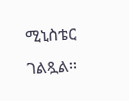ሚኒስቴር ገልጿል፡፡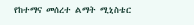የከተማና መሰረተ ልማት ሚኒስቴር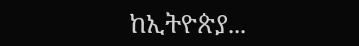ከኢትዮጵያ...